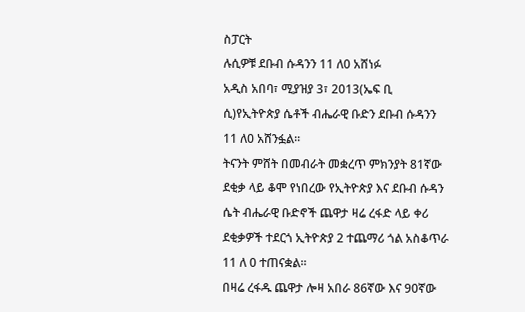ስፓርት
ሉሲዎቹ ደቡብ ሱዳንን 11 ለ0 አሸነፉ
አዲስ አበባ፣ ሚያዝያ 3፣ 2013(ኤፍ ቢ ሲ)የኢትዮጵያ ሴቶች ብሔራዊ ቡድን ደቡብ ሱዳንን 11 ለ0 አሸንፏል፡፡
ትናንት ምሸት በመብራት መቋረጥ ምክንያት 81ኛው ደቂቃ ላይ ቆሞ የነበረው የኢትዮጵያ እና ደቡብ ሱዳን ሴት ብሔራዊ ቡድኖች ጨዋታ ዛሬ ረፋድ ላይ ቀሪ ደቂቃዎች ተደርጎ ኢትዮጵያ 2 ተጨማሪ ጎል አስቆጥራ 11 ለ 0 ተጠናቋል፡፡
በዛሬ ረፋዱ ጨዋታ ሎዛ አበራ 86ኛው እና 90ኛው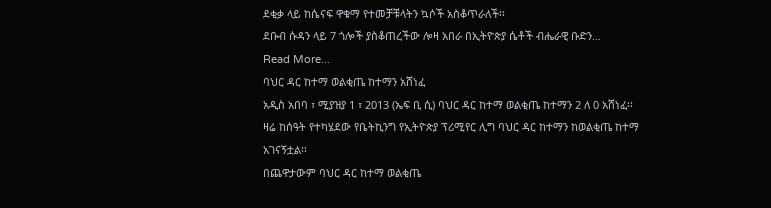ደቂቃ ላይ ከሴናፍ ዋቁማ የተመቻቹላትን ኳሶች አስቆጥራለች፡፡
ደቡብ ሱዳን ላይ 7 ጎሎች ያስቆጠረችው ሎዛ አበራ በኢትዮጵያ ሴቶች ብሔራዊ ቡድን…
Read More...
ባህር ዳር ከተማ ወልቂጤ ከተማን አሸነፈ
አዲስ አበባ ፣ ሚያዝያ 1 ፣ 2013 (ኤፍ ቢ ሲ) ባህር ዳር ከተማ ወልቂጤ ከተማን 2 ለ 0 አሸነፈ፡፡
ዛሬ ከሰዓት የተካሄደው የቤትኪንግ የኢትዮጵያ ፕሪሚየር ሊግ ባህር ዳር ከተማን ከወልቂጤ ከተማ አገናኝቷል፡፡
በጨዋታውም ባህር ዳር ከተማ ወልቂጤ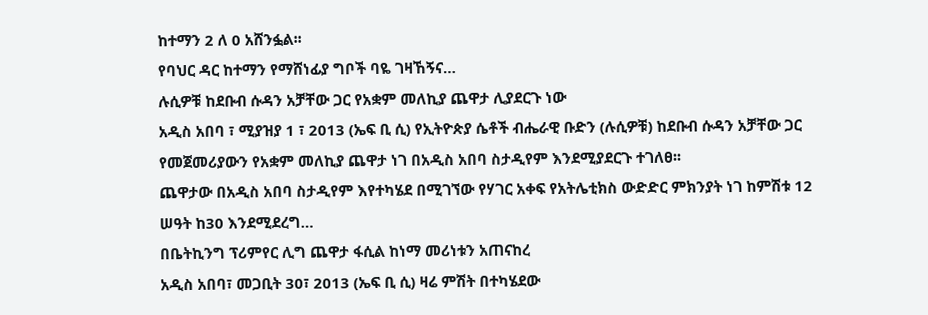ከተማን 2 ለ 0 አሸንፏል፡፡
የባህር ዳር ከተማን የማሸነፊያ ግቦች ባዬ ገዛኸኝና…
ሉሲዎቹ ከደቡብ ሱዳን አቻቸው ጋር የአቋም መለኪያ ጨዋታ ሊያደርጉ ነው
አዲስ አበባ ፣ ሚያዝያ 1 ፣ 2013 (ኤፍ ቢ ሲ) የኢትዮጵያ ሴቶች ብሔራዊ ቡድን (ሉሲዎቹ) ከደቡብ ሱዳን አቻቸው ጋር የመጀመሪያውን የአቋም መለኪያ ጨዋታ ነገ በአዲስ አበባ ስታዲየም እንደሚያደርጉ ተገለፀ፡፡
ጨዋታው በአዲስ አበባ ስታዲየም እየተካሄደ በሚገኘው የሃገር አቀፍ የአትሌቲክስ ውድድር ምክንያት ነገ ከምሽቱ 12 ሠዓት ከ30 እንደሚደረግ…
በቤትኪንግ ፕሪምየር ሊግ ጨዋታ ፋሲል ከነማ መሪነቱን አጠናከረ
አዲስ አበባ፣ መጋቢት 30፣ 2013 (ኤፍ ቢ ሲ) ዛሬ ምሽት በተካሄደው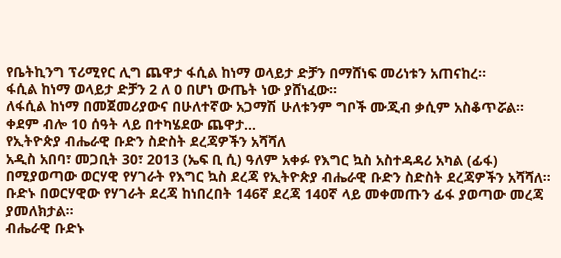የቤትኪንግ ፕሪሚየር ሊግ ጨዋታ ፋሲል ከነማ ወላይታ ድቻን በማሸነፍ መሪነቱን አጠናከረ፡፡
ፋሲል ከነማ ወላይታ ድቻን 2 ለ 0 በሆነ ውጤት ነው ያሸነፈው፡፡
ለፋሲል ከነማ በመጀመሪያውና በሁለተኛው አጋማሽ ሁለቱንም ግቦች ሙጂብ ቃሲም አስቆጥሯል፡፡
ቀደም ብሎ 10 ሰዓት ላይ በተካሄደው ጨዋታ…
የኢትዮጵያ ብሔራዊ ቡድን ስድስት ደረጃዎችን አሻሻለ
አዲስ አበባ፣ መጋቢት 30፣ 2013 (ኤፍ ቢ ሲ) ዓለም አቀፉ የእግር ኳስ አስተዳዳሪ አካል (ፊፋ) በሚያወጣው ወርሃዊ የሃገራት የእግር ኳስ ደረጃ የኢትዮጵያ ብሔራዊ ቡድን ስድስት ደረጃዎችን አሻሻለ፡፡
ቡድኑ በወርሃዊው የሃገራት ደረጃ ከነበረበት 146ኛ ደረጃ 140ኛ ላይ መቀመጡን ፊፋ ያወጣው መረጃ ያመለክታል፡፡
ብሔራዊ ቡድኑ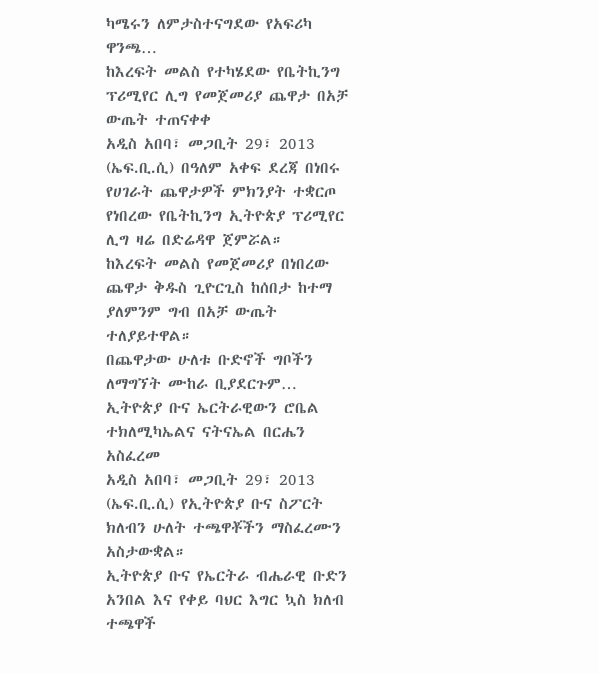ካሜሩን ለምታስተናግደው የአፍሪካ ዋንጫ…
ከእረፍት መልስ የተካሄደው የቤትኪንግ ፕሪሚየር ሊግ የመጀመሪያ ጨዋታ በአቻ ውጤት ተጠናቀቀ
አዲስ አበባ፣ መጋቢት 29፣ 2013 (ኤፍ.ቢ.ሲ) በዓለም አቀፍ ደረጃ በነበሩ የሀገራት ጨዋታዎች ምክንያት ተቋርጦ የነበረው የቤትኪንግ ኢትዮጵያ ፕሪሚየር ሊግ ዛሬ በድሬዳዋ ጀምሯል።
ከእረፍት መልስ የመጀመሪያ በነበረው ጨዋታ ቅዱስ ጊዮርጊስ ከሰበታ ከተማ ያለምንም ግብ በአቻ ውጤት ተለያይተዋል።
በጨዋታው ሁለቱ ቡድኖች ግቦችን ለማግኘት ሙከራ ቢያደርጉም…
ኢትዮጵያ ቡና ኤርትራዊውን ሮቤል ተክለሚካኤልና ናትናኤል በርሔን አስፈረመ
አዲስ አበባ፣ መጋቢት 29፣ 2013 (ኤፍ.ቢ.ሲ) የኢትዮጵያ ቡና ስፖርት ክለብን ሁለት ተጫዋቾችን ማስፈረሙን አስታውቋል።
ኢትዮጵያ ቡና የኤርትራ ብሔራዊ ቡድን አንበል እና የቀይ ባህር እግር ኳስ ክለብ ተጫዋች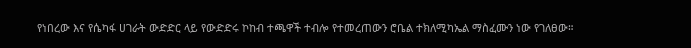የነበረው እና የሴካፋ ሀገራት ውድድር ላይ የውድድሩ ኮከብ ተጫዋች ተብሎ የተመረጠውን ሮቤል ተክለሚካኤል ማስፈሙን ነው የገለፀው።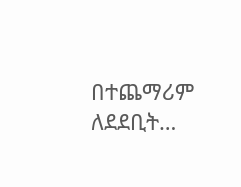በተጨማሪም ለደደቢት…